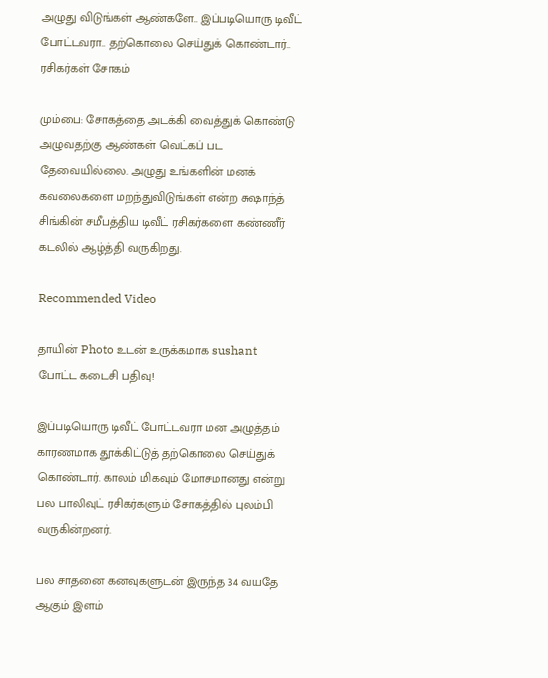அழுது விடுங்கள் ஆண்களே.. இப்படியொரு டிவீட் போட்டவரா.. தற்கொலை செய்துக் கொண்டார்.. ரசிகர்கள் சோகம்

மும்பை: சோகத்தை அடக்கி வைத்துக் கொண்டு அழுவதற்கு ஆண்கள் வெட்கப் பட தேவையில்லை. அழுது உங்களின் மனக் கவலைகளை மறந்துவிடுங்கள் என்ற சுஷாந்த் சிங்கின் சமீபத்திய டிவீட் ரசிகர்களை கண்ணீர் கடலில் ஆழ்த்தி வருகிறது.

Recommended Video

தாயின் Photo உடன் உருக்கமாக sushant போட்ட கடைசி பதிவு!

இப்படியொரு டிவீட் போட்டவரா மன அழுத்தம் காரணமாக தூக்கிட்டுத் தற்கொலை செய்துக் கொண்டார். காலம் மிகவும் மோசமானது என்று பல பாலிவுட் ரசிகர்களும் சோகத்தில் புலம்பி வருகின்றனர்.

பல சாதனை கனவுகளுடன் இருந்த 34 வயதே ஆகும் இளம்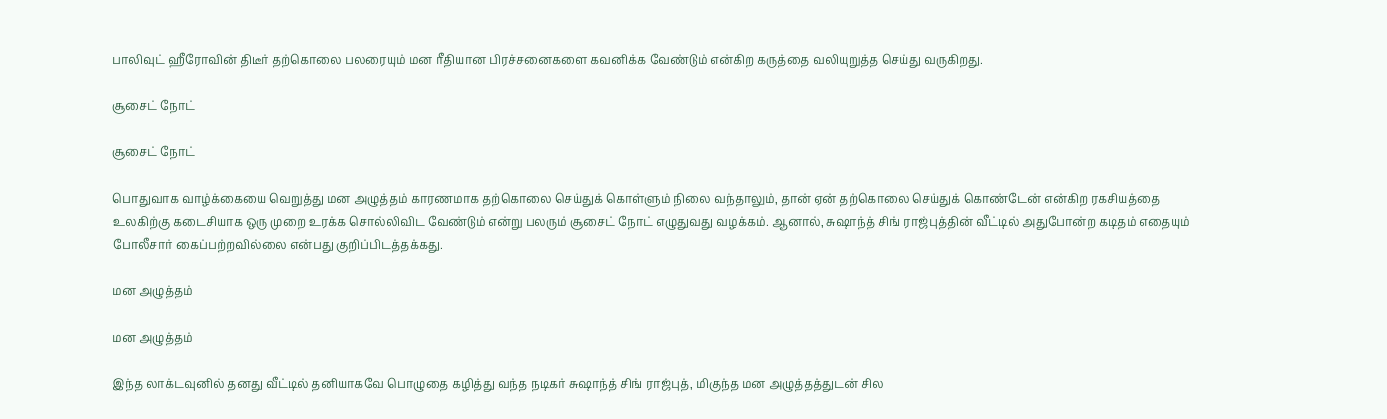பாலிவுட் ஹீரோவின் திடீர் தற்கொலை பலரையும் மன ரீதியான பிரச்சனைகளை கவனிக்க வேண்டும் என்கிற கருத்தை வலியுறுத்த செய்து வருகிறது.

சூசைட் நோட்

சூசைட் நோட்

பொதுவாக வாழ்க்கையை வெறுத்து மன அழுத்தம் காரணமாக தற்கொலை செய்துக் கொள்ளும் நிலை வந்தாலும், தான் ஏன் தற்கொலை செய்துக் கொண்டேன் என்கிற ரகசியத்தை உலகிற்கு கடைசியாக ஒரு முறை உரக்க சொல்லிவிட வேண்டும் என்று பலரும் சூசைட் நோட் எழுதுவது வழக்கம். ஆனால், சுஷாந்த் சிங் ராஜ்புத்தின் வீட்டில் அதுபோன்ற கடிதம் எதையும் போலீசார் கைப்பற்றவில்லை என்பது குறிப்பிடத்தக்கது.

மன அழுத்தம்

மன அழுத்தம்

இந்த லாக்டவுனில் தனது வீட்டில் தனியாகவே பொழுதை கழித்து வந்த நடிகர் சுஷாந்த் சிங் ராஜ்புத், மிகுந்த மன அழுத்தத்துடன் சில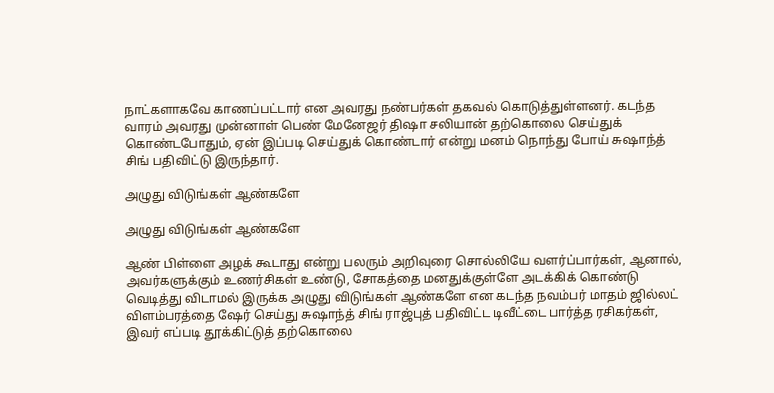நாட்களாகவே காணப்பட்டார் என அவரது நண்பர்கள் தகவல் கொடுத்துள்ளனர். கடந்த வாரம் அவரது முன்னாள் பெண் மேனேஜர் திஷா சலியான் தற்கொலை செய்துக் கொண்டபோதும், ஏன் இப்படி செய்துக் கொண்டார் என்று மனம் நொந்து போய் சுஷாந்த் சிங் பதிவிட்டு இருந்தார்.

அழுது விடுங்கள் ஆண்களே

அழுது விடுங்கள் ஆண்களே

ஆண் பிள்ளை அழக் கூடாது என்று பலரும் அறிவுரை சொல்லியே வளர்ப்பார்கள், ஆனால், அவர்களுக்கும் உணர்சிகள் உண்டு, சோகத்தை மனதுக்குள்ளே அடக்கிக் கொண்டு வெடித்து விடாமல் இருக்க அழுது விடுங்கள் ஆண்களே என கடந்த நவம்பர் மாதம் ஜில்லட் விளம்பரத்தை ஷேர் செய்து சுஷாந்த் சிங் ராஜ்புத் பதிவிட்ட டிவீட்டை பார்த்த ரசிகர்கள், இவர் எப்படி தூக்கிட்டுத் தற்கொலை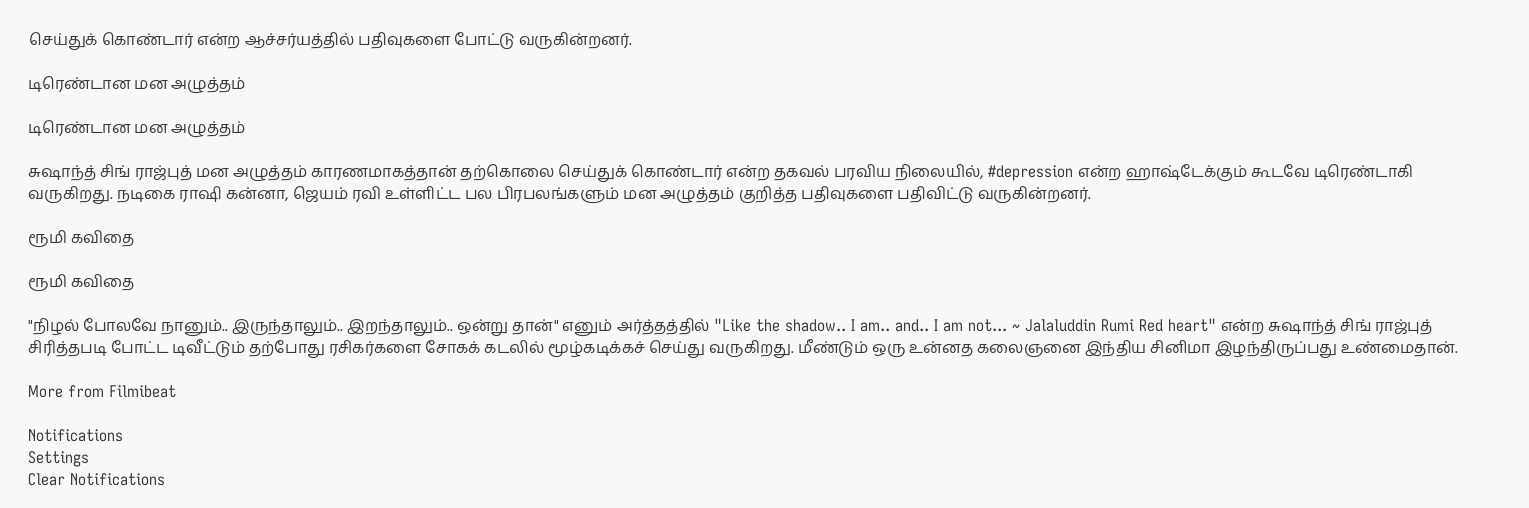செய்துக் கொண்டார் என்ற ஆச்சர்யத்தில் பதிவுகளை போட்டு வருகின்றனர்.

டிரெண்டான மன அழுத்தம்

டிரெண்டான மன அழுத்தம்

சுஷாந்த் சிங் ராஜ்புத் மன அழுத்தம் காரணமாகத்தான் தற்கொலை செய்துக் கொண்டார் என்ற தகவல் பரவிய நிலையில், #depression என்ற ஹாஷ்டேக்கும் கூடவே டிரெண்டாகி வருகிறது. நடிகை ராஷி கன்னா, ஜெயம் ரவி உள்ளிட்ட பல பிரபலங்களும் மன அழுத்தம் குறித்த பதிவுகளை பதிவிட்டு வருகின்றனர்.

ரூமி கவிதை

ரூமி கவிதை

"நிழல் போலவே நானும்.. இருந்தாலும்.. இறந்தாலும்.. ஒன்று தான்" எனும் அர்த்தத்தில் "Like the shadow.. I am.. and.. I am not... ~ Jalaluddin Rumi Red heart" என்ற சுஷாந்த் சிங் ராஜ்புத் சிரித்தபடி போட்ட டிவீட்டும் தற்போது ரசிகர்களை சோகக் கடலில் மூழ்கடிக்கச் செய்து வருகிறது. மீண்டும் ஒரு உன்னத கலைஞனை இந்திய சினிமா இழந்திருப்பது உண்மைதான்.

More from Filmibeat

Notifications
Settings
Clear Notifications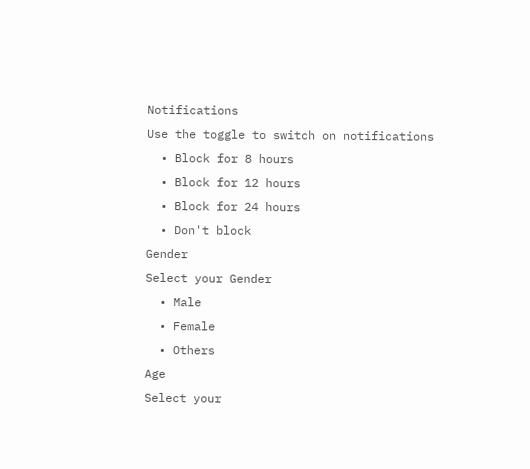Notifications
Use the toggle to switch on notifications
  • Block for 8 hours
  • Block for 12 hours
  • Block for 24 hours
  • Don't block
Gender
Select your Gender
  • Male
  • Female
  • Others
Age
Select your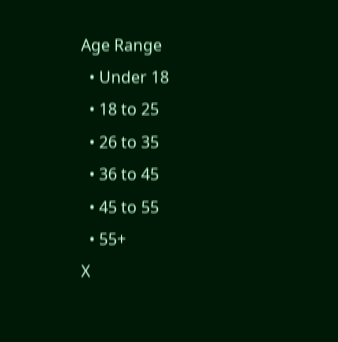Age Range
  • Under 18
  • 18 to 25
  • 26 to 35
  • 36 to 45
  • 45 to 55
  • 55+
X